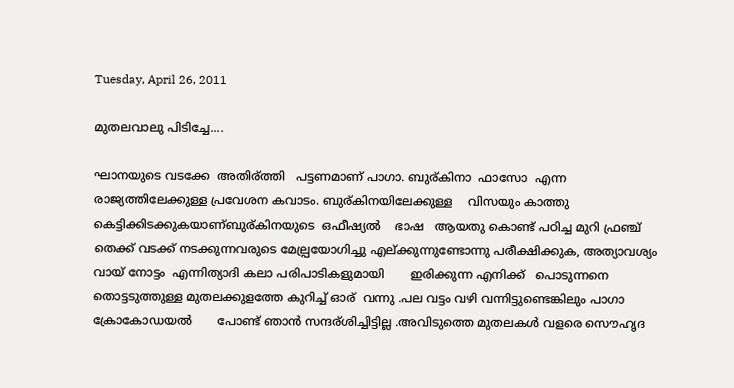Tuesday, April 26, 2011

മുതലവാലു പിടിച്ചേ....

ഘാനയുടെ വടക്കേ  അതിര്ത്തി   പട്ടണമാണ് പാഗാ. ബുര്കിനാ  ഫാസോ  എന്ന  രാജ്യത്തിലേക്കുള്ള പ്രവേശന കവാടം. ബുര്കിനയിലേക്കുള്ള    വിസയും കാത്തു കെട്ടിക്കിടക്കുകയാണ്ബുര്കിനയുടെ  ഒഫീഷ്യല്‍    ഭാഷ   ആയതു കൊണ്ട് പഠിച്ച മുറി ഫ്രഞ്ച് തെക്ക് വടക്ക് നടക്കുന്നവരുടെ മേല്പ്രയോഗിച്ചു എല്ക്കുന്നുണ്ടോന്നു പരീക്ഷിക്കുക, അത്യാവശ്യം വായ് നോട്ടം  എന്നിത്യാദി കലാ പരിപാടികളുമായി       ഇരിക്കുന്ന എനിക്ക്   പൊടുന്നനെ  തൊട്ടടുത്തുള്ള മുതലക്കുളത്തേ കുറിച്ച് ഓര്  വന്നു .പല വട്ടം വഴി വന്നിട്ടുണ്ടെങ്കിലും പാഗാ ക്രോകോഡയല്‍       പോണ്ട് ഞാന്‍ സന്ദര്ശിച്ചിട്ടില്ല .അവിടുത്തെ മുതലകള്‍ വളരെ സൌഹൃദ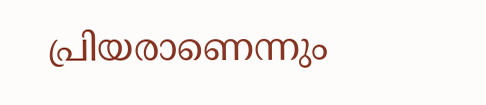പ്രിയരാണെന്നും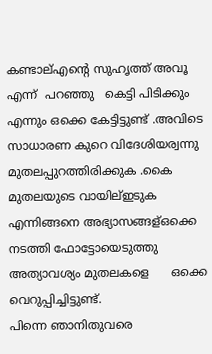കണ്ടാല്എന്റെ സുഹൃത്ത് അവൂ         എന്ന്  പറഞ്ഞു   കെട്ടി പിടിക്കും എന്നും ഒക്കെ കേട്ടിട്ടുണ്ട് .അവിടെ സാധാരണ കുറെ വിദേശിയര്വന്നു മുതലപ്പുറത്തിരിക്കുക .കൈ മുതലയുടെ വായില്ഇടുക  എന്നിങ്ങനെ അഭ്യാസങ്ങള്ഒക്കെ നടത്തി ഫോട്ടോയെടുത്തു അത്യാവശ്യം മുതലകളെ      ഒക്കെ വെറുപ്പിച്ചിട്ടുണ്ട്.
പിന്നെ ഞാനിതുവരെ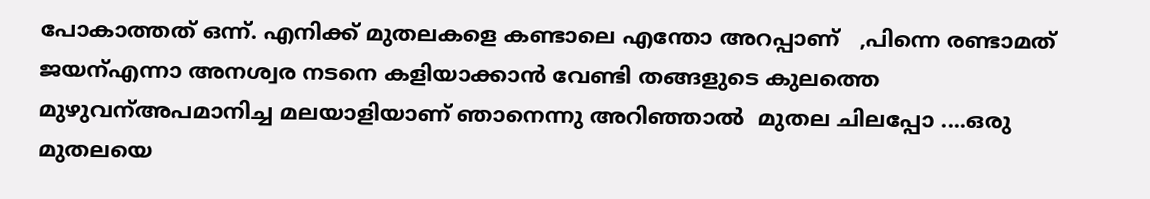പോകാത്തത് ഒന്ന്. എനിക്ക് മുതലകളെ കണ്ടാലെ എന്തോ അറപ്പാണ്   ,പിന്നെ രണ്ടാമത് ജയന്എന്നാ അനശ്വര നടനെ കളിയാക്കാന്‍ വേണ്ടി തങ്ങളുടെ കുലത്തെ മുഴുവന്അപമാനിച്ച മലയാളിയാണ് ഞാനെന്നു അറിഞ്ഞാല്‍  മുതല ചിലപ്പോ ....ഒരു മുതലയെ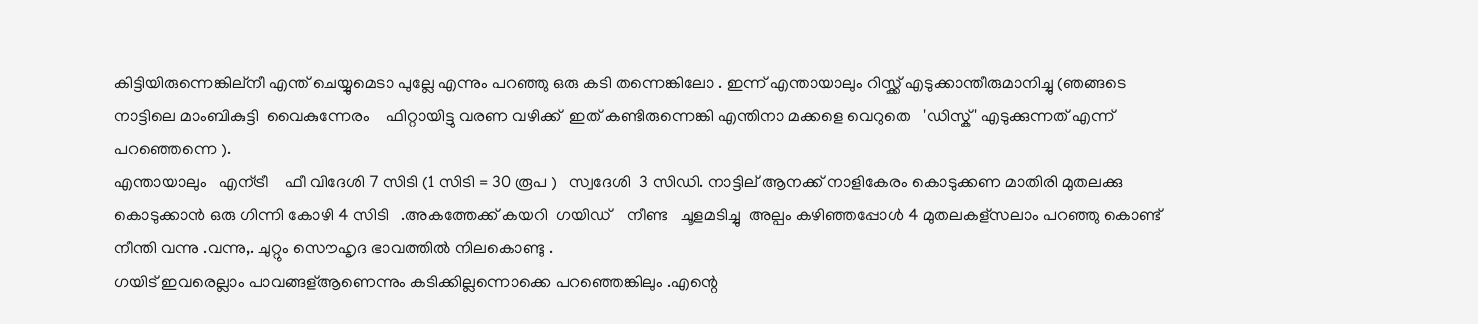കിട്ടിയിരുന്നെങ്കില്നീ എന്ത് ചെയ്യുമെടാ പുല്ലേ എന്നും പറഞ്ഞു ഒരു കടി തന്നെങ്കിലോ . ഇന്ന് എന്തായാലും റിസ്ക്ക് എടുക്കാന്തീരുമാനിച്ചു (ഞങ്ങടെ നാട്ടിലെ മാംബികുട്ടി  വൈകുന്നേരം    ഫിറ്റായിട്ടു വരണ വഴിക്ക്  ഇത് കണ്ടിരുന്നെങ്കി എന്തിനാ മക്കളെ വെറുതെ   'ഡിസ്ക്' എടുക്കുന്നത് എന്ന് പറഞ്ഞെന്നെ ).
എന്തായാലും   എന്ട്രീ    ഫീ വിദേശി 7 സിടി (1 സിടി = 30 രൂപ )   സ്വദേശി  3 സിഡി. നാട്ടില് ആനക്ക് നാളികേരം കൊടുക്കണ മാതിരി മുതലക്കു കൊടുക്കാന്‍ ഒരു ഗിന്നി കോഴി 4 സിടി   .അകത്തേക്ക് കയറി  ഗയിഡ്    നീണ്ട   ചൂളമടിച്ചു  അല്പം കഴിഞ്ഞപ്പോള്‍ 4 മുതലകള്സലാം പറഞ്ഞു കൊണ്ട് നീന്തി വന്നു .വന്നു,. ചുറ്റും സൌഹൃദ ഭാവത്തില്‍ നിലകൊണ്ടു .
ഗയിട് ഇവരെല്ലാം പാവങ്ങള്ആണെന്നും കടിക്കില്ലന്നൊക്കെ പറഞ്ഞെങ്കിലും .എന്റെ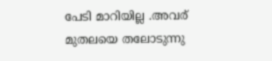പേടി മാറിയില്ല .അവര് മുതലയെ തലോടുന്നു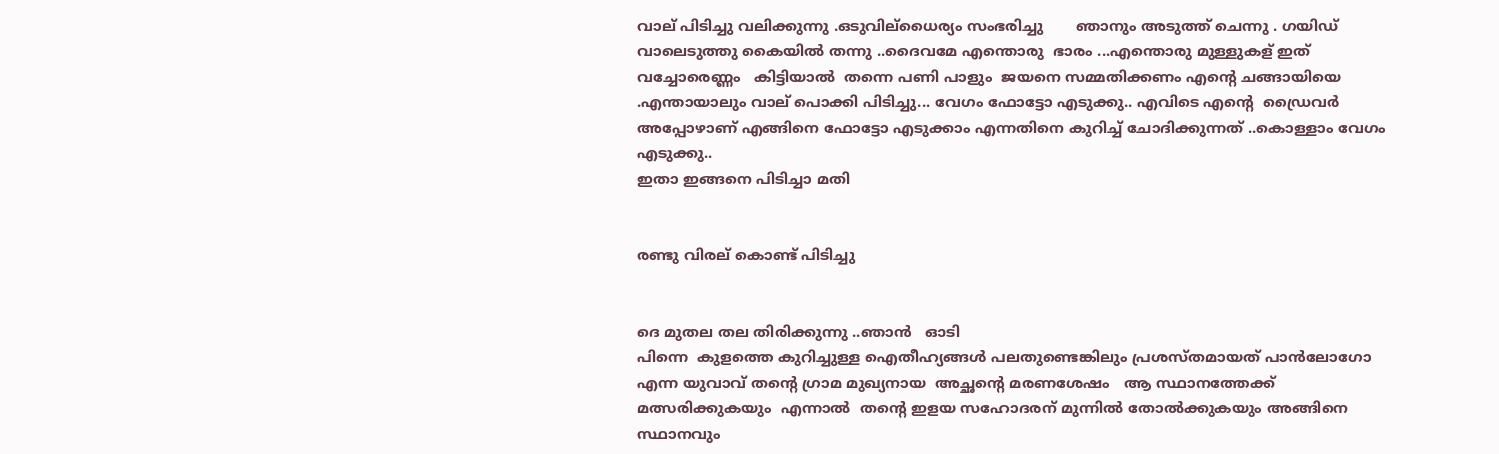വാല് പിടിച്ചു വലിക്കുന്നു .ഒടുവില്ധൈര്യം സംഭരിച്ചു       ഞാനും അടുത്ത് ചെന്നു . ഗയിഡ് വാലെടുത്തു കൈയില്‍ തന്നു ..ദൈവമേ എന്തൊരു  ഭാരം ...എന്തൊരു മുള്ളുകള് ഇത് വച്ചോരെണ്ണം   കിട്ടിയാല്‍  തന്നെ പണി പാളും  ജയനെ സമ്മതിക്കണം എന്റെ ചങ്ങായിയെ .എന്തായാലും വാല് പൊക്കി പിടിച്ചു... വേഗം ഫോട്ടോ എടുക്കു.. എവിടെ എന്റെ  ഡ്രൈവര്‍ അപ്പോഴാണ് എങ്ങിനെ ഫോട്ടോ എടുക്കാം എന്നതിനെ കുറിച്ച് ചോദിക്കുന്നത് ..കൊള്ളാം വേഗം എടുക്കു..
ഇതാ ഇങ്ങനെ പിടിച്ചാ മതി


രണ്ടു വിരല് കൊണ്ട് പിടിച്ചു


ദെ മുതല തല തിരിക്കുന്നു ..ഞാന്‍   ഓടി
പിന്നെ  കുളത്തെ കുറിച്ചുള്ള ഐതീഹ്യങ്ങള്‍ പലതുണ്ടെങ്കിലും പ്രശസ്തമായത്‌ പാന്‍ലോഗോ എന്ന യുവാവ്‌ തന്റെ ഗ്രാമ മുഖ്യനായ  അച്ഛന്റെ മരണശേഷം   ആ സ്ഥാനത്തേക്ക് മത്സരിക്കുകയും  എന്നാല്‍  തന്റെ ഇളയ സഹോദരന് മുന്നില്‍ തോല്‍ക്കുകയും അങ്ങിനെ സ്ഥാനവും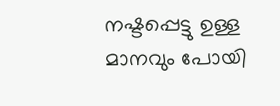നഷ്ടപ്പെട്ടു ഉള്ള മാനവും പോയി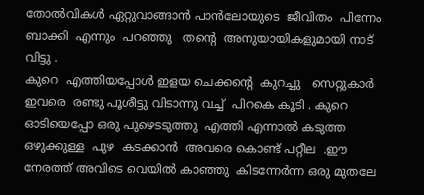തോല്‍വികള്‍ ഏറ്റുവാങ്ങാന്‍ പാന്‍ലോയുടെ  ജീവിതം  പിന്നേം  ബാക്കി  എന്നും  പറഞ്ഞു   തന്‍റെ  അനുയായികളുമായി നാട് വിട്ടു .
കുറെ  എത്തിയപ്പോള്‍ ഇളയ ചെക്കന്റെ  കുറച്ചു   സെറ്റുകാര്‍  ഇവരെ  രണ്ടു പൂശീട്ടു വിടാന്നു വച്ച്  പിറകെ കൂടി . കുറെ ഓടിയെപ്പോ ഒരു പുഴെടടുത്തു  എത്തി എന്നാല്‍ കടുത്ത ഒഴുക്കുള്ള  പുഴ  കടക്കാന്‍  അവരെ കൊണ്ട് പറ്റീല  .ഈ നേരത്ത് അവിടെ വെയില്‍ കാഞ്ഞു  കിടന്നേര്‍ന്ന ഒരു മുതലേ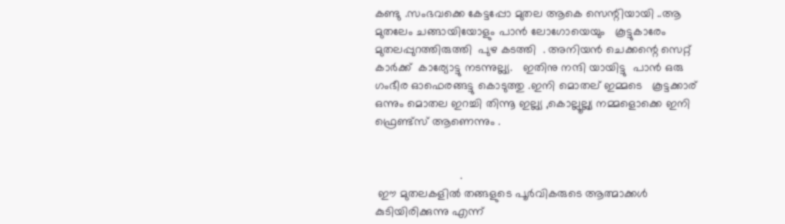കണ്ടു .സംഭവക്കെ കേട്ടപ്പോ മുതല ആകെ സെന്റിയായി ..ആ മുതലേം ചങ്ങായിയോളും‍ പാന്‍ ലോഗോയെയും   കൂട്ടുകാരേം   മുതലപ്പുറത്തിരുത്തി  പുഴ കടത്തി  . അനിയന്‍ ചെക്കന്റെ സെറ്റ്  കാര്‍ക്ക്  കാര്യോട്ടു നടന്നുല്ല്യ.   ഇതിനു നന്ദി യായിട്ടു  പാന്‍ ഒരു ഗംഭീര ഓഫെരങ്ങട്ടു കൊടുത്തു .ഇനി മൊതല് ഇമ്മടെ   കൂട്ടക്കാര്     ഒന്നും മൊതല ഇറച്ചി തിന്നൂ ഇല്ല്യ ,കൊല്ലൂല്ല്യ നമ്മളൊക്കെ ഇനി ഫ്രെണ്ട്സ് ആണെന്നും .


                          .
 ഈ മുതലകളില്‍ തങ്ങളുടെ പൂര്‍വികരുടെ ആത്മാക്കള്‍  കുടിയിരിക്കുന്നു എന്ന്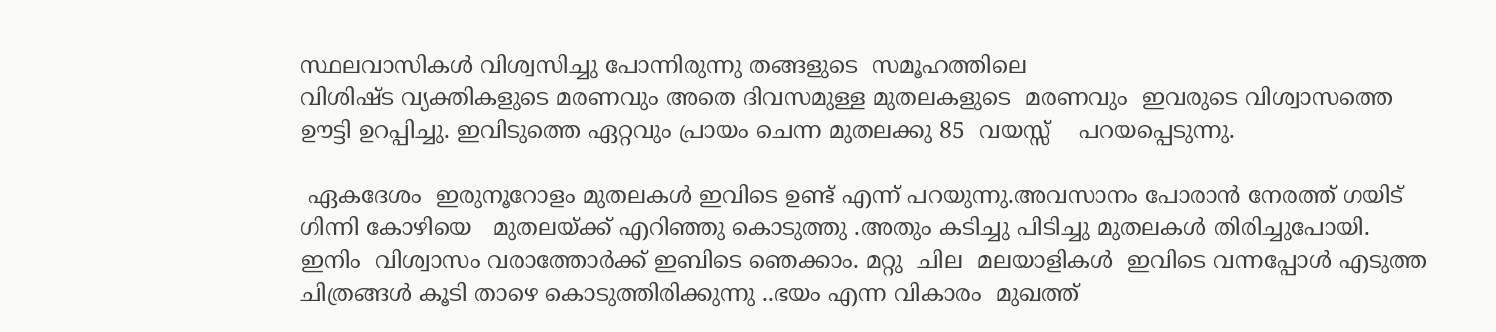സ്ഥലവാസികള്‍ വിശ്വസിച്ചു പോന്നിരുന്നു തങ്ങളുടെ  സമൂഹത്തിലെ
വിശിഷ്ട വ്യക്തികളുടെ മരണവും അതെ ദിവസമുള്ള മുതലകളുടെ  മരണവും  ഇവരുടെ വിശ്വാസത്തെ ഊട്ടി ഉറപ്പിച്ചു. ഇവിടുത്തെ ഏറ്റവും പ്രായം ചെന്ന മുതലക്കു 85  വയസ്സ്    പറയപ്പെടുന്നു.

 ഏകദേശം  ഇരുനൂറോളം മുതലകള്‍ ഇവിടെ ഉണ്ട് എന്ന് പറയുന്നു.അവസാനം പോരാന്‍ നേരത്ത് ഗയിട് ഗിന്നി കോഴിയെ   മുതലയ്ക്ക് എറിഞ്ഞു കൊടുത്തു .അതും കടിച്ചു പിടിച്ചു മുതലകള്‍ തിരിച്ചുപോയി.  ഇനിം  വിശ്വാസം വരാത്തോര്‍ക്ക് ഇബിടെ ഞെക്കാം. മറ്റു  ചില  മലയാളികള്‍  ഇവിടെ വന്നപ്പോള്‍ എടുത്ത  ചിത്രങ്ങള്‍ കൂടി താഴെ കൊടുത്തിരിക്കുന്നു ..ഭയം എന്ന വികാരം  മുഖത്ത്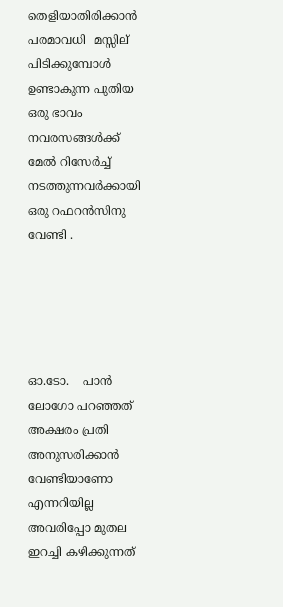തെളിയാതിരിക്കാന്‍ പരമാവധി  മസ്സില്  പിടിക്കുമ്പോള്‍ ഉണ്ടാകുന്ന പുതിയ ഒരു ഭാവം നവരസങ്ങള്‍ക്ക് മേല്‍ റിസേര്‍ച്ച് നടത്തുന്നവര്‍ക്കായി ഒരു റഫറന്‍സിനു  വേണ്ടി .





ഓ.ടോ.    പാന്‍ ലോഗോ പറഞ്ഞത് അക്ഷരം പ്രതി അനുസരിക്കാന്‍ വേണ്ടിയാണോ എന്നറിയില്ല അവരിപ്പോ മുതല ഇറച്ചി കഴിക്കുന്നത്‌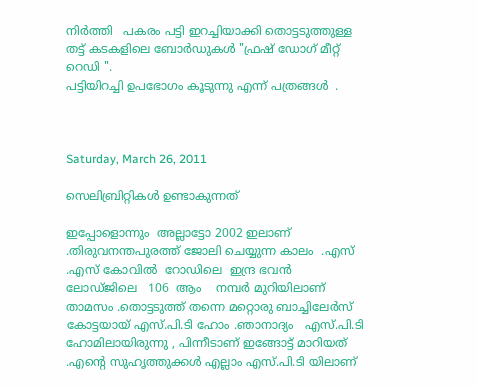നിര്‍ത്തി   പകരം പട്ടി ഇറച്ചിയാക്കി തൊട്ടടുത്തുള്ള തട്ട് കടകളിലെ ബോര്‍ഡുകള്‍ "ഫ്രഷ്‌ ഡോഗ് മീറ്റ്‌ റെഡി ".
പട്ടിയിറച്ചി ഉപഭോഗം കൂടുന്നു എന്ന് പത്രങ്ങള്‍  .



Saturday, March 26, 2011

സെലിബ്രിറ്റികള്‍ ഉണ്ടാകുന്നത്

ഇപ്പോളൊന്നും  അല്ലാട്ടോ 2002 ഇലാണ് .തിരുവനന്തപുരത്ത് ജോലി ചെയ്യുന്ന കാലം  .എസ് .എസ് കോവില്‍  റോഡിലെ  ഇന്ദ്ര ഭവന്‍   ലോഡ്ജിലെ   106  ആം    നമ്പര്‍ മുറിയിലാണ് താമസം .തൊട്ടടുത്ത്‌ തന്നെ മറ്റൊരു ബാച്ചിലേര്‍സ് കോട്ടയായ് എസ്.പി.ടി ഹോം .ഞാനാദ്യം   എസ്.പി.ടി ഹോമിലായിരുന്നു , പിന്നീടാണ്‌ ഇങ്ങോട്ട് മാറിയത് .എന്റെ സുഹൃത്തുക്കള്‍ എല്ലാം എസ്.പി.ടി യിലാണ്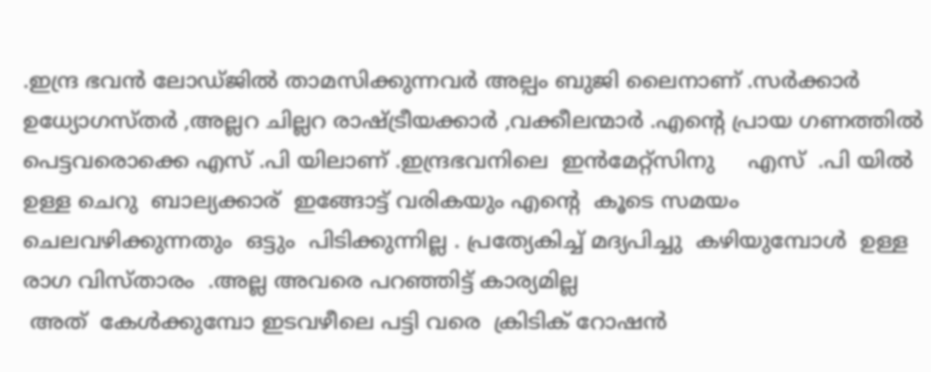.ഇന്ദ്ര ഭവന്‍ ലോഡ്ജില്‍ താമസിക്കുന്നവര്‍ അല്പം ബുജി ലൈനാണ് .സര്‍ക്കാര്‍ ഉധ്യോഗസ്തര്‍ ,അല്ലറ ചില്ലറ രാഷ്ട്രീയക്കാര്‍ ,വക്കീലന്മാര്‍ .എന്റെ പ്രായ ഗണത്തില്‍ പെട്ടവരൊക്കെ എസ് .പി യിലാണ് .ഇന്ദ്രഭവനിലെ  ഇന്‍മേറ്റ്സിനു     എസ്  .പി യില്‍ ഉള്ള ചെറു  ബാല്യക്കാര്  ഇങ്ങോട്ട് വരികയും എന്റെ  കൂടെ സമയം  ചെലവഴിക്കുന്നതും  ഒട്ടും  പിടിക്കുന്നില്ല . പ്രത്യേകിച്ച് മദ്യപിച്ചു  കഴിയുമ്പോള്‍  ഉള്ള രാഗ വിസ്താരം  .അല്ല അവരെ പറഞ്ഞിട്ട് കാര്യമില്ല
 അത്  കേള്‍ക്കുമ്പോ ഇടവഴീലെ പട്ടി വരെ  ക്രിടിക് റോഷന്‍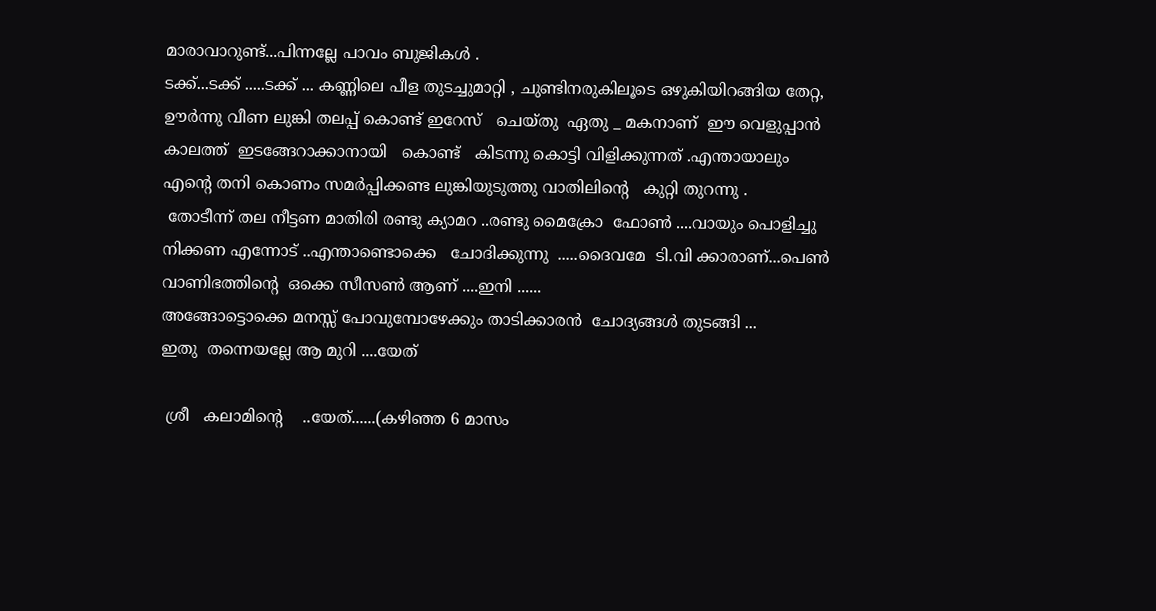മാരാവാറുണ്ട്...പിന്നല്ലേ പാവം ബുജികള്‍ .
ടക്ക്...ടക്ക് .....ടക്ക് ... കണ്ണിലെ പീള തുടച്ചുമാറ്റി , ചുണ്ടിനരുകിലൂടെ ഒഴുകിയിറങ്ങിയ തേറ്റ,  ഊര്‍ന്നു വീണ ലുങ്കി തലപ്പ്‌ കൊണ്ട് ഇറേസ്   ചെയ്തു  ഏതു _ മകനാണ്  ഈ വെളുപ്പാന്‍  കാലത്ത്  ഇടങ്ങേറാക്കാനായി   കൊണ്ട്   കിടന്നു കൊട്ടി വിളിക്കുന്നത്‌ .എന്തായാലും എന്റെ തനി കൊണം സമര്‍പ്പിക്കണ്ട ലുങ്കിയുടുത്തു വാതിലിന്റെ   കുറ്റി തുറന്നു .
 തോടീന്ന് തല നീട്ടണ മാതിരി രണ്ടു ക്യാമറ ..രണ്ടു മൈക്രോ  ഫോണ്‍ ....വായും പൊളിച്ചു നിക്കണ എന്നോട് ..എന്താണ്ടൊക്കെ   ചോദിക്കുന്നു  .....ദൈവമേ  ടി.വി ക്കാരാണ്‌...പെണ്‍ വാണിഭത്തിന്റെ  ഒക്കെ സീസണ്‍ ആണ് ....ഇനി ......
അങ്ങോട്ടൊക്കെ മനസ്സ് പോവുമ്പോഴേക്കും താടിക്കാരന്‍  ചോദ്യങ്ങള്‍ തുടങ്ങി ...
ഇതു  തന്നെയല്ലേ ആ മുറി ....യേത്‌

 ശ്രീ   കലാമിന്റെ    ..യേത്‌......(കഴിഞ്ഞ 6 മാസം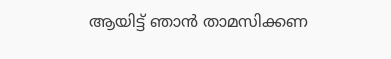ആയിട്ട് ഞാന്‍ താമസിക്കണ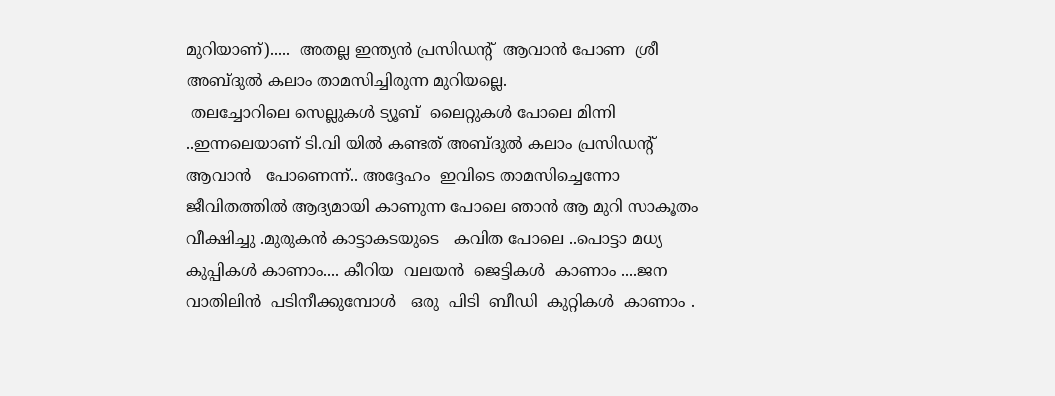മുറിയാണ്).....  അതല്ല ഇന്ത്യന്‍ പ്രസിഡന്റ്‌  ആവാന്‍ പോണ  ശ്രീ   അബ്ദുല്‍ കലാം താമസിച്ചിരുന്ന മുറിയല്ലെ.
 തലച്ചോറിലെ സെല്ലുകള്‍ ട്യൂബ്  ലൈറ്റുകള്‍ പോലെ മിന്നി  ..ഇന്നലെയാണ് ടി.വി യില്‍ കണ്ടത് അബ്ദുല്‍ കലാം പ്രസിഡന്റ്‌ ആവാന്‍   പോണെന്ന്.. അദ്ദേഹം  ഇവിടെ താമസിച്ചെന്നോ  ജീവിതത്തില്‍ ആദ്യമായി കാണുന്ന പോലെ ഞാന്‍ ആ മുറി സാകൂതം വീക്ഷിച്ചു .മുരുകന്‍ കാട്ടാകടയുടെ   കവിത പോലെ ..പൊട്ടാ മധ്യ കുപ്പികള്‍ കാണാം.... കീറിയ  വലയന്‍  ജെട്ടികള്‍  കാണാം ....ജന  വാതിലിന്‍  പടിനീക്കുമ്പോള്‍   ഒരു  പിടി  ബീഡി  കുറ്റികള്‍  കാണാം .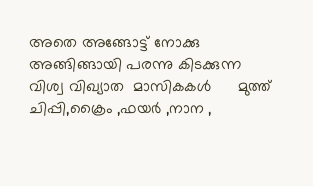അതെ അങ്ങോട്ട്‌ നോക്കു അങ്ങിങ്ങായി പരന്നു കിടക്കുന്ന വിശ്വ വിഖ്യാത  മാസികകള്‍      മുത്ത്‌ ചിപ്പി,ക്രൈം ,ഫയര്‍ ,നാന ,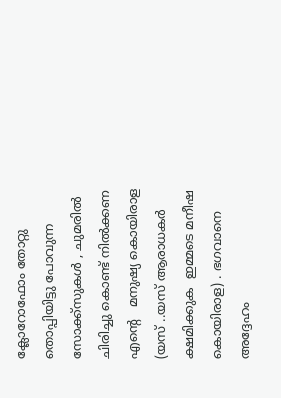ക്ലോറോഫോം തോറ്റു തൊപ്പിയിട്ടു പോവുന്ന സോക്ക്സുകള്‍ , ചുമരില്‍ ചിരിച്ചു കൊണ്ട് നില്‍ക്കണ എന്റെ   മനുഷ്യ കൊയിരാള (യസ് ..യസ് ആരാധകര്‍ ക്ഷമിക്കുക  ഇമ്മടെ മനീഷ കൊയിരാള) . ഭഗവാനെ അദ്ദേഹം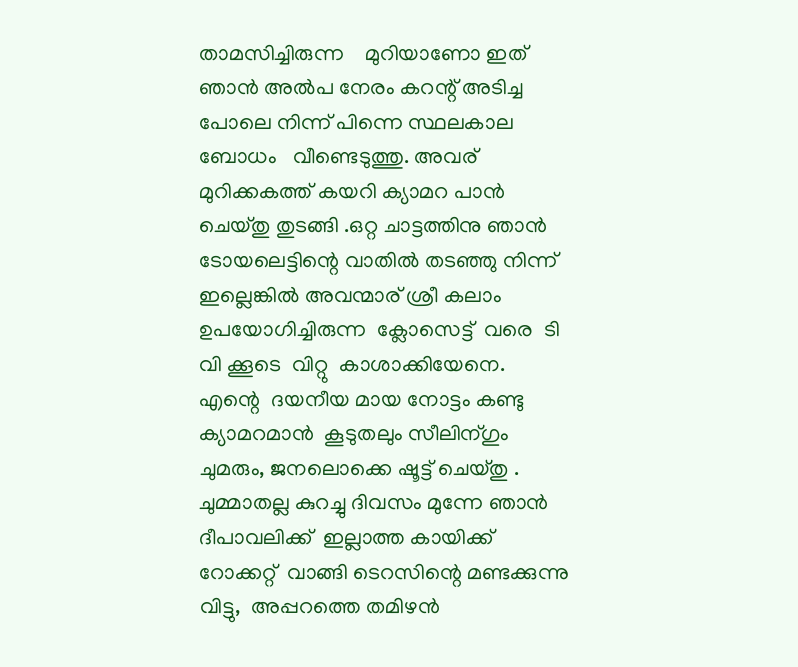താമസിച്ചിരുന്ന    മുറിയാണോ ഇത്  ഞാന്‍ അല്‍പ നേരം കറന്റ്‌ അടിച്ച പോലെ നിന്ന് പിന്നെ സ്ഥലകാല ബോധം   വീണ്ടെടുത്തു. അവര് മുറിക്കകത്ത് കയറി ക്യാമറ പാന്‍ ചെയ്തു തുടങ്ങി .ഒറ്റ ചാട്ടത്തിനു ഞാന്‍ ടോയലെട്ടിന്റെ വാതില്‍ തടഞ്ഞു നിന്ന് ഇല്ലെങ്കില്‍ അവന്മാര് ശ്രീ കലാം ഉപയോഗിച്ചിരുന്ന  ക്ലോസെട്ട്  വരെ  ടി വി ക്കൂടെ  വിറ്റു  കാശാക്കിയേനെ. എന്റെ  ദയനീയ മായ നോട്ടം കണ്ടു ക്യാമറമാന്‍  കൂടുതലും സീലിന്ഗും ചുമരും, ജനലൊക്കെ ഷൂട്ട്‌ ചെയ്തു .
ചുമ്മാതല്ല കുറച്ചു ദിവസം മുന്നേ ഞാന്‍ ദീപാവലിക്ക്  ഇല്ലാത്ത കായിക്ക്‌ റോക്കറ്റ്  വാങ്ങി ടെറസിന്റെ മണ്ടക്കുന്നു  വിട്ടു,  അപ്പറത്തെ തമിഴന്‍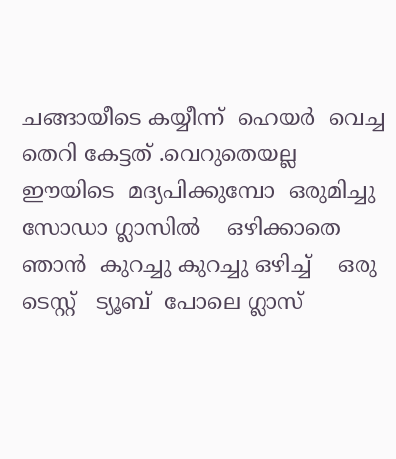ചങ്ങായീടെ കയ്യീന്ന്  ഹെയര്‍  വെച്ച  തെറി കേട്ടത് .വെറുതെയല്ല    ഈയിടെ  മദ്യപിക്കുമ്പോ  ഒരുമിച്ചു സോഡാ ഗ്ലാസില്‍    ഒഴിക്കാതെ    ഞാന്‍  കുറച്ചു കുറച്ചു ഒഴിച്ച്    ഒരു   ടെസ്റ്റ്‌   ട്യൂബ്  പോലെ ഗ്ലാസ്‌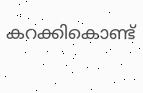കറക്കികൊണ്ട്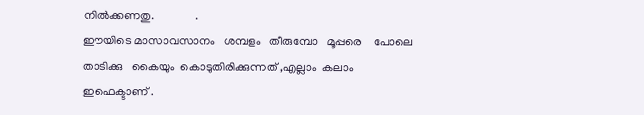നില്‍ക്കണതു.              .
ഈയിടെ മാസാവസാനം   ശമ്പളം   തീരുമ്പോ   മൂപ്പരെ    പോലെ  താടിക്കു   കൈയും  കൊടുതിരിക്കുന്നത് ,എല്ലാം  കലാം ഇഫെക്ടാണ് .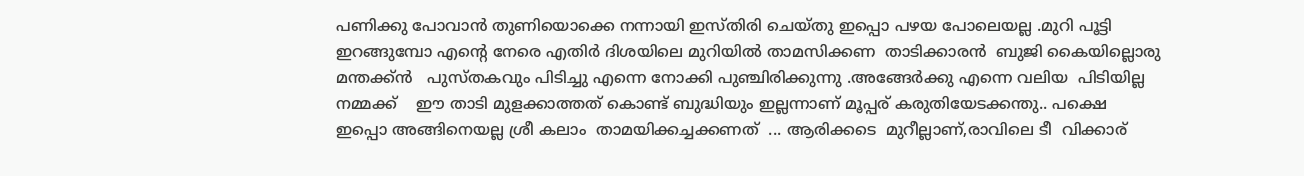പണിക്കു പോവാന്‍ തുണിയൊക്കെ നന്നായി ഇസ്തിരി ചെയ്തു ഇപ്പൊ പഴയ പോലെയല്ല .മുറി പൂട്ടി   ഇറങ്ങുമ്പോ എന്റെ നേരെ എതിര്‍ ദിശയിലെ മുറിയില്‍ താമസിക്കണ  താടിക്കാരന്‍  ബുജി കൈയില്ലൊരു മന്തക്ക്ന്‍   പുസ്തകവും പിടിച്ചു എന്നെ നോക്കി പുഞ്ചിരിക്കുന്നു .അങ്ങേര്‍ക്കു എന്നെ വലിയ  പിടിയില്ല  നമ്മക്ക്    ഈ താടി മുളക്കാത്തത് കൊണ്ട് ബുദ്ധിയും ഇല്ലന്നാണ് മൂപ്പര് കരുതിയേടക്കന്തു.. പക്ഷെ  ഇപ്പൊ അങ്ങിനെയല്ല ശ്രീ കലാം  താമയിക്കച്ചക്കണത്  ... ആരിക്കടെ  മുറീല്ലാണ്,രാവിലെ ടീ  വിക്കാര്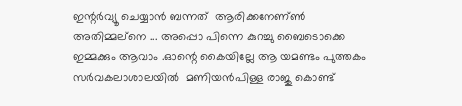ഇന്റര്‍വ്യൂ ചെയ്യാന്‍ ബന്നത്  ആരിക്കനേണ്ണ്‍ അതിമ്മല്നെ ... അപ്പൊ പിന്നെ കുറച്ചു ബൈടൊക്കെ ഇമ്മക്കും ആവാം .ഓന്റെ കൈയില്ലേ ആ യമണ്ടം പുത്തകം സര്‍വകലാശാലയില്‍  മണിയന്‍പിള്ള രാജു കൊണ്ട്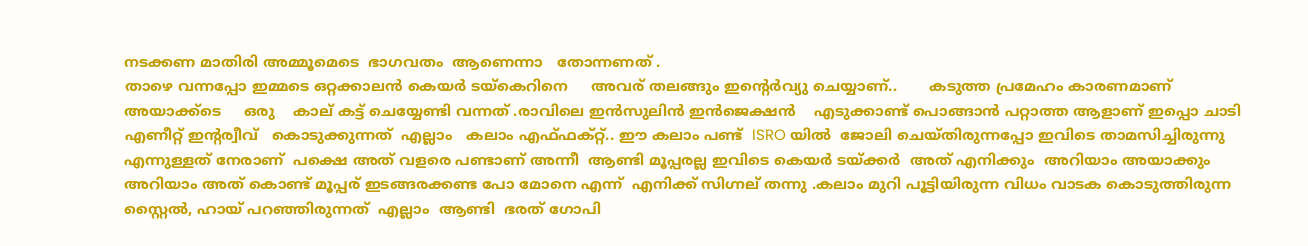നടക്കണ മാതിരി അമ്മൂമെടെ  ഭാഗവതം  ആണെന്നാ   തോന്നണത് .
താഴെ വന്നപ്പോ ഇമ്മടെ ഒറ്റക്കാലന്‍ കെയര്‍ ടയ്കെറിനെ     അവര് തലങ്ങും ഇന്റെര്‍വ്യു ചെയ്യാണ്..       കടുത്ത പ്രമേഹം കാരണമാണ് അയാക്ക്ടെ     ഒരു    കാല് കട്ട്‌ ചെയ്യേണ്ടി വന്നത് .രാവിലെ ഇന്‍സുലിന്‍ ഇന്‍ജെക്ഷന്‍    എടുക്കാണ്ട് പൊങ്ങാന്‍ പറ്റാത്ത ആളാണ് ഇപ്പൊ ചാടി എണീറ്റ്‌ ഇന്റര്വീവ്   കൊടുക്കുന്നത്  എല്ലാം   കലാം എഫ്ഫക്റ്റ്‌.. ഈ കലാം പണ്ട്  ISRO യില്‍  ജോലി ചെയ്തിരുന്നപ്പോ ഇവിടെ താമസിച്ചിരുന്നു എന്നുള്ളത് നേരാണ്  പക്ഷെ അത് വളരെ പണ്ടാണ് അന്നീ  ആണ്ടി മൂപ്പരല്ല ഇവിടെ കെയര്‍ ടയ്ക്കര്‍  അത് എനിക്കും  അറിയാം അയാക്കും   അറിയാം അത് കൊണ്ട് മൂപ്പര് ഇടങ്ങരക്കണ്ട പോ മോനെ എന്ന്  എനിക്ക് സിഗ്നല് തന്നു .കലാം മുറി പൂട്ടിയിരുന്ന വിധം വാടക കൊടുത്തിരുന്ന സ്റ്റൈല്‍, ഹായ് പറഞ്ഞിരുന്നത്  എല്ലാം  ആണ്ടി  ഭരത് ഗോപി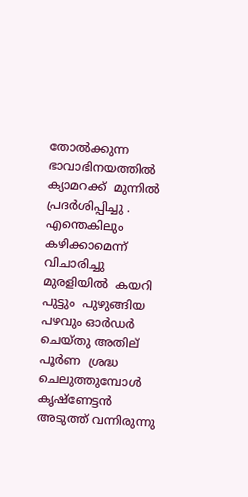തോല്‍ക്കുന്ന  ഭാവാഭിനയത്തില്‍  ക്യാമറക്ക്‌  മുന്നില്‍ പ്രദര്‍ശിപ്പിച്ചു .
എന്തെകിലും കഴിക്കാമെന്ന് വിചാരിച്ചു മുരളിയില്‍  കയറി പുട്ടും  പുഴുങ്ങിയ പഴവും ഓര്‍ഡര്‍ ചെയ്തു അതില്   പൂര്‍ണ  ശ്രദ്ധ ചെലുത്തുമ്പോള്‍  കൃഷ്ണേട്ടന്‍ അടുത്ത് വന്നിരുന്നു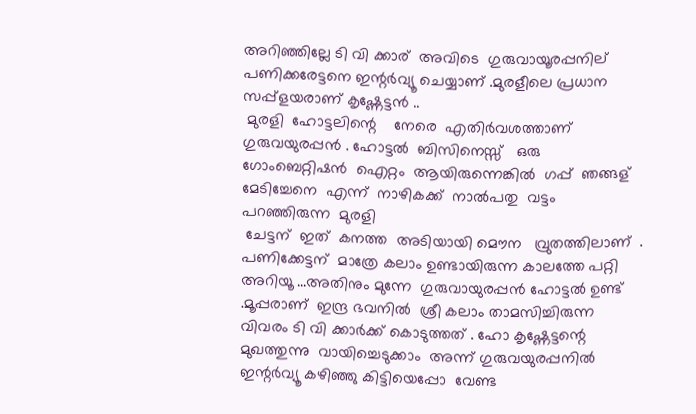അറിഞ്ഞില്ലേ ടി വി ക്കാര്  അവിടെ  ഗുരുവായൂരപ്പനില്  പണിക്കരേട്ടനെ ഇന്റര്‍വ്യൂ ചെയ്യാണ് .മുരളീലെ പ്രധാന  സപ്പ്ളയരാണ് കൃഷ്ണേട്ടന്‍ ..
 മുരളി  ഹോട്ടലിന്റെ    നേരെ  എതിര്‍വശത്താണ്   ഗുരുവയുരപ്പന്‍ . ഹോട്ടല്‍  ബിസിനെസ്സ്   ഒരു  ഗോംബെറ്റിഷന്‍  ഐറ്റം  ആയിരുന്നെങ്കില്‍  ഗപ്പ്  ഞങ്ങള്  മേടിച്ചേനെ  എന്ന്  നാഴികക്ക്  നാല്‍പതു  വട്ടം  പറഞ്ഞിരുന്ന  മുരളി
 ചേട്ടന്  ഇത്  കനത്ത  അടിയായി മൌന   വ്രുതത്തിലാണ്  .
പണിക്കേട്ടന്  മാത്രേ കലാം ഉണ്ടായിരുന്ന കാലത്തേ പറ്റി  അറിയൂ ...അതിനും മുന്നേ  ഗുരുവായുരപ്പന്‍ ഹോട്ടല്‍ ഉണ്ട്   .മൂപ്പരാണ്‌  ഇന്ദ്ര ഭവനില്‍  ശ്രീ കലാം താമസിച്ചിരുന്ന വിവരം ടി വി ക്കാര്‍ക്ക് കൊടുത്തത് . ഹോ കൃഷ്ണേട്ടന്റെ  മുഖത്തുന്നു  വായിച്ചെടുക്കാം  അന്ന് ഗുരുവയുരപ്പനില്‍ ഇന്റര്‍വ്യൂ കഴിഞ്ഞു കിട്ടിയെപ്പോ  വേണ്ട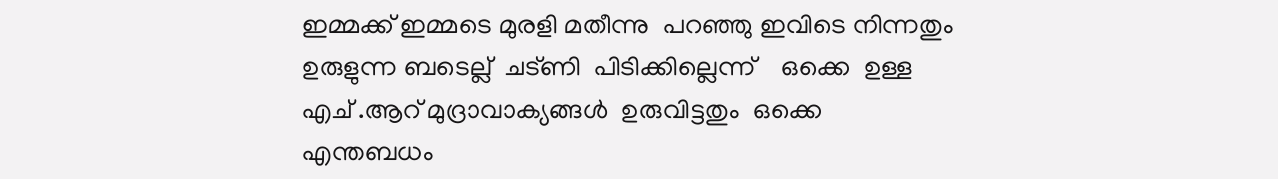ഇമ്മക്ക് ഇമ്മടെ മുരളി മതീന്നു  പറഞ്ഞു ഇവിടെ നിന്നതും ഉരുളുന്ന ബടെല്ല്  ചട്ണി  പിടിക്കില്ലെന്ന്    ഒക്കെ  ഉള്ള എച് .ആറ് മുദ്രാവാക്യങ്ങള്‍  ഉരുവിട്ടതും  ഒക്കെ  എന്തബധം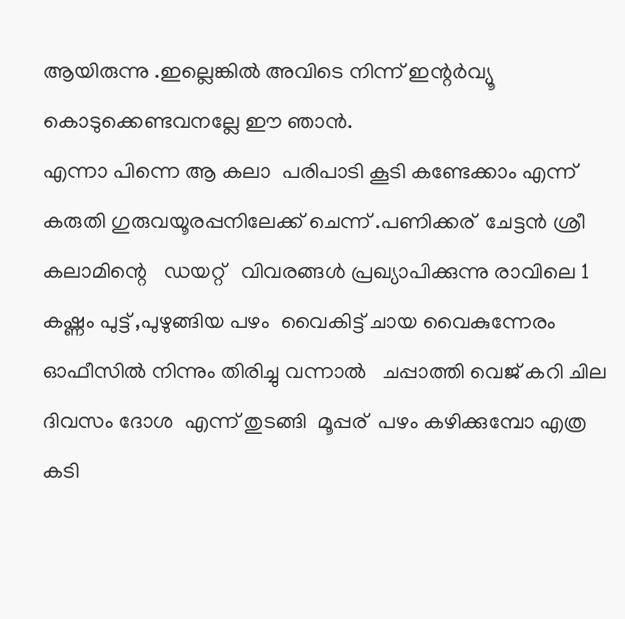ആയിരുന്നു .ഇല്ലെങ്കില്‍ അവിടെ നിന്ന് ഇന്റര്‍വ്യൂ കൊടുക്കെണ്ടവനല്ലേ ഈ ഞാന്‍.
എന്നാ പിന്നെ ആ കലാ  പരിപാടി കൂടി കണ്ടേക്കാം എന്ന് കരുതി ഗുരുവയൂരപ്പനിലേക്ക് ചെന്ന് .പണിക്കര്  ചേട്ടന്‍ ശ്രീ കലാമിന്റെ   ഡയറ്റ്   വിവരങ്ങള്‍ പ്രഖ്യാപിക്കുന്നു രാവിലെ 1 കഷ്ണം പുട്ട് ,പുഴുങ്ങിയ പഴം  വൈകിട്ട് ചായ വൈകുന്നേരം ഓഫീസില്‍ നിന്നും തിരിച്ചു വന്നാല്‍   ചപ്പാത്തി വെജ് കറി ചില ദിവസം ദോശ  എന്ന് തുടങ്ങി  മൂപ്പര്  പഴം കഴിക്കുമ്പോ എത്ര കടി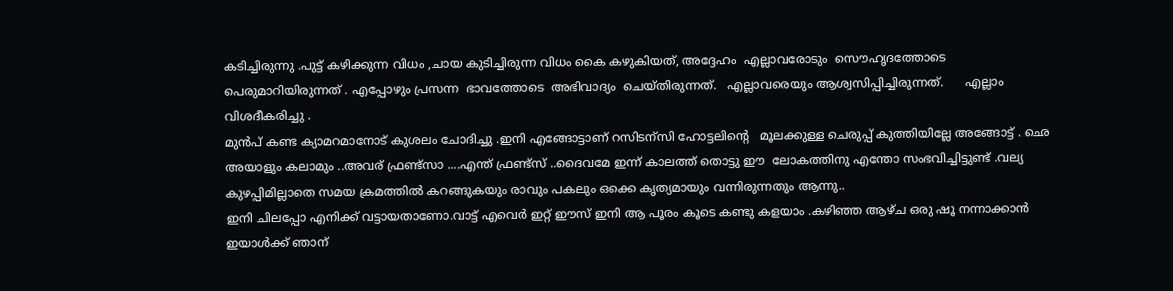കടിച്ചിരുന്നു .പുട്ട് കഴിക്കുന്ന വിധം ,ചായ കുടിച്ചിരുന്ന വിധം കൈ കഴുകിയത്, അദ്ദേഹം  എല്ലാവരോടും  സൌഹൃദത്തോടെ  പെരുമാറിയിരുന്നത് . എപ്പോഴും പ്രസന്ന  ഭാവത്തോടെ  അഭിവാദ്യം  ചെയ്തിരുന്നത്.   എല്ലാവരെയും ആശ്വസിപ്പിച്ചിരുന്നത്‌.      എല്ലാം  വിശദീകരിച്ചു .
മുന്‍പ് കണ്ട ക്യാമറമാനോട് കുശലം ചോദിച്ചു .ഇനി എങ്ങോട്ടാണ് റസിടന്സി ഹോട്ടലിന്റെ   മൂലക്കുള്ള ചെരുപ്പ് കുത്തിയില്ലേ അങ്ങോട്ട്‌ . ഛെ അയാളും കലാമും ..അവര് ഫ്രണ്ട്സാ ....എന്ത് ഫ്രണ്ട്സ് ..ദൈവമേ ഇന്ന് കാലത്ത് തൊട്ടു ഈ  ലോകത്തിനു എന്തോ സംഭവിച്ചിട്ടുണ്ട് .വല്യ കുഴപ്പിമില്ലാതെ സമയ ക്രമത്തില്‍ കറങ്ങുകയും രാവും പകലും ഒക്കെ കൃത്യമായും വന്നിരുന്നതും ആന്നു..
ഇനി ചിലപ്പോ എനിക്ക് വട്ടായതാണോ.വാട്ട് എവെര്‍ ഇറ്റ്‌ ഈസ്‌ ഇനി ആ പൂരം കൂടെ കണ്ടു കളയാം .കഴിഞ്ഞ ആഴ്ച ഒരു ഷൂ നന്നാക്കാന്‍ ഇയാള്‍ക്ക് ഞാന്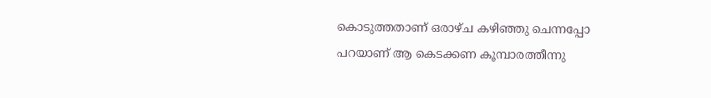കൊടുത്തതാണ് ഒരാഴ്ച കഴിഞ്ഞു ചെന്നപ്പോ പറയാണ് ആ കെടക്കണ കൂമ്പാരത്തീന്നു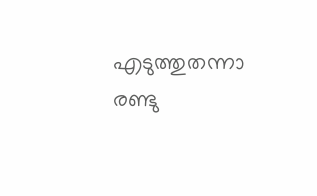എടുത്തുതന്നാ
രണ്ടു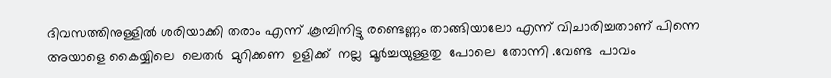ദിവസത്തിനുള്ളില്‍‍ ശരിയാക്കി തരാം എന്ന് .കൂമ്പിനിട്ടു രണ്ടെണ്ണം താങ്ങിയാലോ എന്ന് വിചാരിച്ചതാണ് പിന്നെ അയാളെ കൈയ്യിലെ  ലെതര്‍  മുറിക്കണ  ഉളിക്ക്  നല്ല  മൂര്‍ച്ചയുള്ളതു  പോലെ  തോന്നി .വേണ്ട  പാവം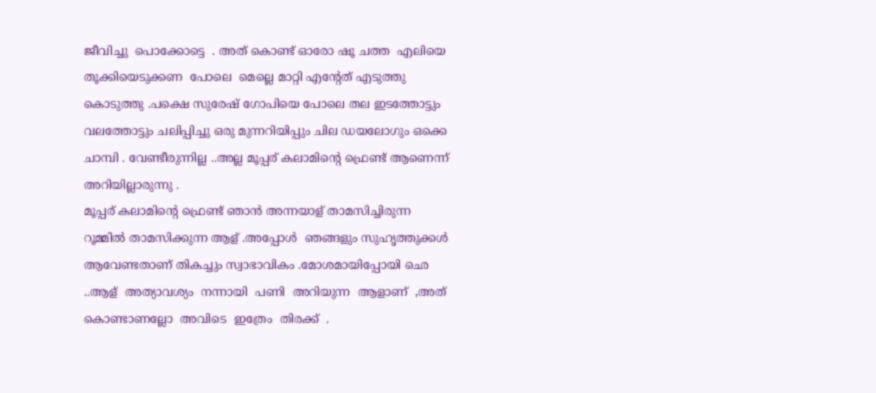ജീവിച്ചു  പൊക്കോട്ടെ  . അത് കൊണ്ട് ഓരോ ഷൂ ചത്ത  എലിയെ  തൂക്കിയെടുക്കണ  പോലെ  മെല്ലെ മാറ്റി എന്റേത് എടുത്തു കൊടുത്തു .പക്ഷെ സുരേഷ് ഗോപിയെ പോലെ തല ഇടത്തോട്ടും വലത്തോട്ടും ചലിപ്പിച്ചു ഒരു മുന്നറിയിപ്പും ചില ഡയലോഗും ഒക്കെ ചാമ്പി . വേണ്ടീരുന്നില്ല ..അല്ല മൂപ്പര് കലാമിന്റെ ഫ്രെണ്ട് ആണെന്ന് അറിയില്ലാരുന്നു .
മൂപ്പര് കലാമിന്റെ ഫ്രെണ്ട് ഞാന്‍ അന്നയാള് താമസിച്ചിരുന്ന റൂമ്മില്‍ താമസിക്കുന്ന ആള് .അപ്പോള്‍  ഞങ്ങളും സുഹൃത്തുക്കള്‍ ആവേണ്ടതാണ് തികച്ചും സ്വാഭാവികം .മോശമായിപ്പോയി ഛെ ..ആള്  അത്യാവശ്യം  നന്നായി  പണി  അറിയുന്ന  ആളാണ്  ,അത്  കൊണ്ടാണല്ലോ  അവിടെ  ഇത്രേം  തിരക്ക്  .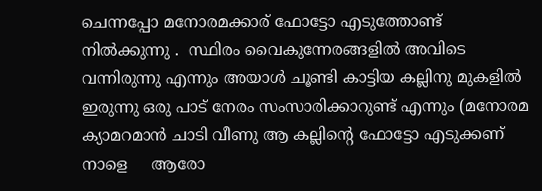ചെന്നപ്പോ മനോരമക്കാര് ഫോട്ടോ എടുത്തോണ്ട് നില്‍ക്കുന്നു .  സ്ഥിരം വൈകുന്നേരങ്ങളില്‍ അവിടെ വന്നിരുന്നു എന്നും അയാള്‍ ചൂണ്ടി കാട്ടിയ കല്ലിനു മുകളില്‍ ഇരുന്നു ഒരു പാട് നേരം സംസാരിക്കാറുണ്ട് എന്നും (മനോരമ    ക്യാമറമാന്‍ ചാടി വീണു ആ കല്ലിന്റെ ഫോട്ടോ എടുക്കണ് നാളെ     ആരോ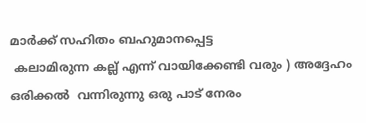മാര്‍ക്ക് സഹിതം ബഹുമാനപ്പെട്ട
 കലാമിരുന്ന കല്ല്‌ എന്ന് വായിക്കേണ്ടി വരും ) അദ്ദേഹം ഒരിക്കല്‍  വന്നിരുന്നു ഒരു പാട് നേരം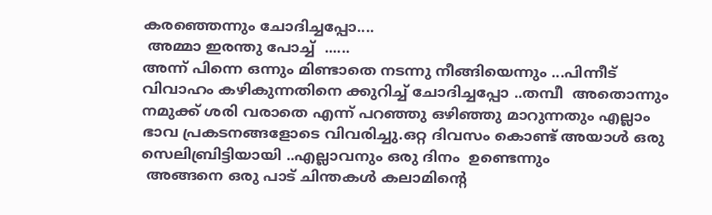കരഞ്ഞെന്നും ചോദിച്ചപ്പോ....
 അമ്മാ ഇരന്തു പോച്ച്  ......
അന്ന് പിന്നെ ഒന്നും മിണ്ടാതെ നടന്നു നീങ്ങിയെന്നും ...പിന്നീട് വിവാഹം കഴികുന്നതിനെ ക്കുറിച്ച് ചോദിച്ചപ്പോ ..തമ്പീ  അതൊന്നും നമുക്ക് ശരി വരാതെ എന്ന് പറഞ്ഞു ഒഴിഞ്ഞു മാറുന്നതും എല്ലാം ഭാവ പ്രകടനങ്ങളോടെ വിവരിച്ചു.ഒറ്റ ദിവസം കൊണ്ട് അയാള്‍ ഒരു സെലിബ്രിട്ടിയായി ..എല്ലാവനും ഒരു ദിനം  ഉണ്ടെന്നും
 അങ്ങനെ ഒരു പാട് ചിന്തകള്‍ കലാമിന്റെ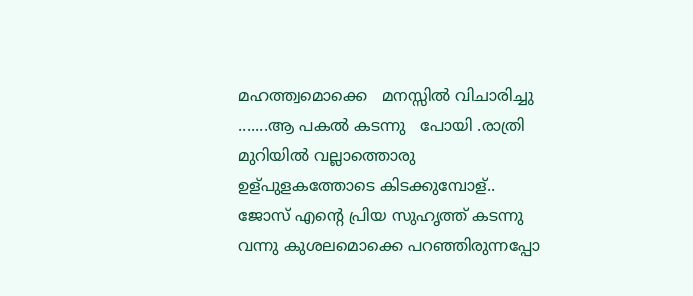മഹത്ത്വമൊക്കെ   മനസ്സില്‍ വിചാരിച്ചു    .......ആ പകല്‍ കടന്നു   പോയി .രാത്രി മുറിയില്‍ വല്ലാത്തൊരു ഉള്പുളകത്തോടെ കിടക്കുമ്പോള്.. ജോസ് എന്റെ പ്രിയ സുഹൃത്ത്‌ കടന്നു വന്നു കുശലമൊക്കെ പറഞ്ഞിരുന്നപ്പോ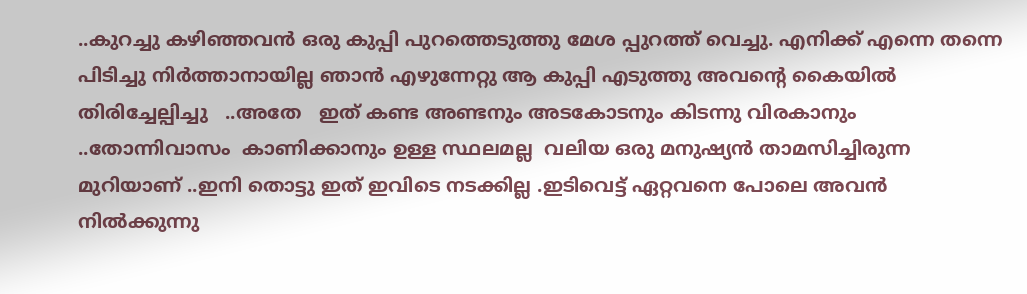..കുറച്ചു കഴിഞ്ഞവന്‍ ഒരു കുപ്പി പുറത്തെടുത്തു മേശ പ്പുറത്ത് വെച്ചു. എനിക്ക് എന്നെ തന്നെ പിടിച്ചു നിര്‍ത്താനായില്ല ഞാന്‍ എഴുന്നേറ്റു ആ കുപ്പി എടുത്തു അവന്റെ കൈയില്‍ തിരിച്ചേല്പിച്ചു   ..അതേ   ഇത് കണ്ട അണ്ടനും അടകോടനും കിടന്നു വിരകാനും ..തോന്നിവാസം  കാണിക്കാനും ഉള്ള സ്ഥലമല്ല  വലിയ ഒരു മനുഷ്യന്‍ താമസിച്ചിരുന്ന മുറിയാണ് ..ഇനി തൊട്ടു ഇത് ഇവിടെ നടക്കില്ല .ഇടിവെട്ട് ഏറ്റവനെ പോലെ അവന്‍ നില്‍ക്കുന്നു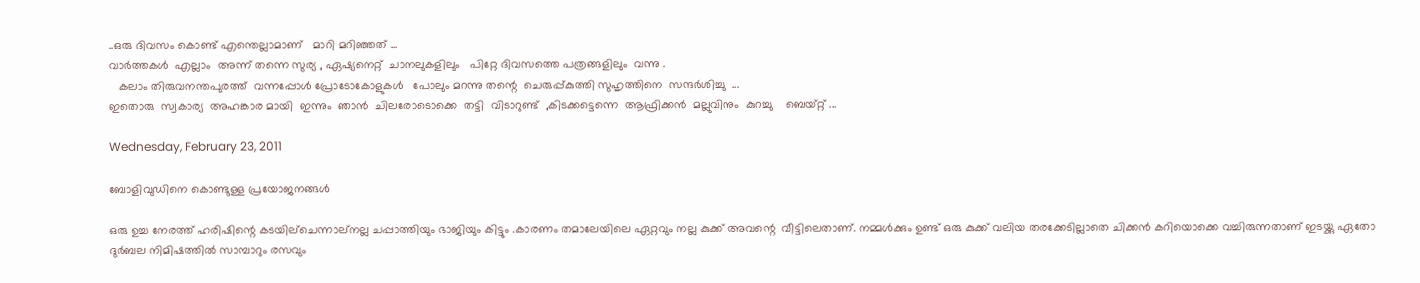..ഒരു ദിവസം കൊണ്ട് എന്തെല്ലാമാണ്   മാറി മറിഞ്ഞത് ...
വാര്‍ത്തകള്‍  എല്ലാം  അന്ന് തന്നെ സുര്യ , ഏഷ്യനെറ്റ്  ചാനലുകളിലും   പിറ്റേ ദിവസത്തെ പത്രങ്ങളിലും  വന്നു .
   കലാം തിരുവനന്തപുരത്ത്  വന്നപ്പോള്‍ പ്രോടോകോളുകള്‍   പോലും മറന്നു തന്റെ  ചെരുപ്പ്കുത്തി സുഹൃത്തിനെ  സന്ദര്‍ശിച്ചു  ...
ഇതൊരു  സ്വകാര്യ  അഹങ്കാര മായി  ഇന്നും  ഞാന്‍  ചിലരോടൊക്കെ  തട്ടി  വിടാറുണ്ട്  ,കിടക്കട്ടെന്നെ  ആഫ്രിക്കന്‍  മല്ലുവിനും  കുറച്ചു    ബെയ്റ്റ്‌ ...

Wednesday, February 23, 2011

ബോളിവുഡിനെ കൊണ്ടുള്ള പ്രയോജനങ്ങള്‍

ഒരു ഉച്ച നേരത്ത് ഹരിഷിന്റെ കടയില്ചെന്നാല്നല്ല ചപ്പാത്തിയും ഭാജിയും കിട്ടും .കാരണം തമാലേയിലെ ഏറ്റവും നല്ല കുക്ക് അവന്റെ  വീട്ടിലെതാണ്. നമ്മള്‍ക്കും ഉണ്ട് ഒരു കുക്ക് വലിയ തരക്കേടില്ലാതെ ചിക്കന്‍ കറിയൊക്കെ വച്ചിരുന്നതാണ് ഇടയ്ക്കു ഏതോ ദുര്‍ബല നിമിഷത്തില്‍ സാമ്പാറും രസവും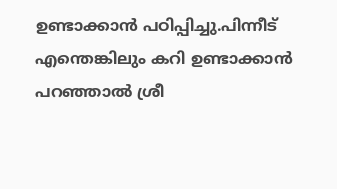ഉണ്ടാക്കാന്‍ പഠിപ്പിച്ചു.പിന്നീട് എന്തെങ്കിലും കറി ഉണ്ടാക്കാന്‍ പറഞ്ഞാല്‍ ശ്രീ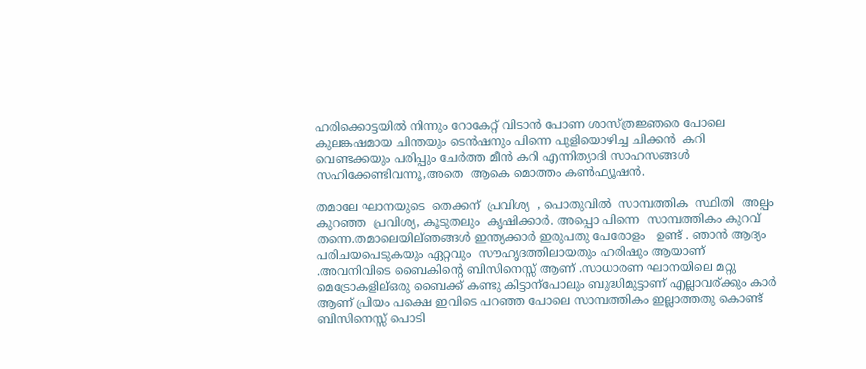ഹരിക്കൊട്ടയില്‍ നിന്നും റോകേറ്റ് വിടാന്‍‍ പോണ ശാസ്ത്രജ്ഞരെ പോലെ കുലങ്കഷമായ ചിന്തയും ടെന്‍ഷനും പിന്നെ പുളിയൊഴിച്ച ചിക്കന്‍  കറി  വെണ്ടക്കയും പരിപ്പും ചേര്‍ത്ത മീന്‍ കറി എന്നിത്യാദി സാഹസങ്ങള്‍ സഹിക്കേണ്ടിവന്നൂ,അതെ  ആകെ മൊത്തം കണ്‍ഫ്യൂഷന്‍.

തമാലേ ഘാനയുടെ  തെക്കന് ‍ പ്രവിശ്യ  , പൊതുവില്‍  സാമ്പത്തിക  സ്ഥിതി  അല്പം കുറഞ്ഞ  പ്രവിശ്യ, കൂടുതലും  കൃഷിക്കാര്‍. അപ്പൊ പിന്നെ  സാമ്പത്തികം കുറവ് തന്നെ.തമാലെയില്ഞങ്ങള്‍ ഇന്ത്യക്കാര്‍ ഇരുപതു പേരോളം   ഉണ്ട് . ഞാന്‍ ആദ്യം പരിചയപെടുകയും ഏറ്റവും  സൗഹൃദത്തിലായതും ഹരിഷും ആയാണ് .അവനിവിടെ ബൈകിന്റെ ബിസിനെസ്സ് ആണ് .സാധാരണ ഘാനയിലെ മറ്റു മെട്രോകളില്ഒരു ബൈക്ക് കണ്ടു കിട്ടാന്പോലും ബുദ്ധിമുട്ടാണ് എല്ലാവര്ക്കും കാര്‍  ആണ് പ്രിയം പക്ഷെ ഇവിടെ പറഞ്ഞ പോലെ സാമ്പത്തികം ഇല്ലാത്തതു കൊണ്ട് ബിസിനെസ്സ് പൊടി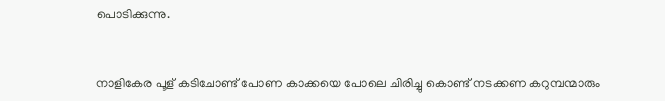പൊടിക്കുന്നു.


നാളികേര പൂള് കടിചോണ്ട് പോണ കാക്കയെ പോലെ ചിരിച്ചു കൊണ്ട് നടക്കണ കറുമ്പന്മാരും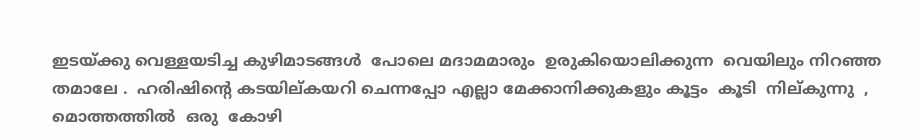ഇടയ്ക്കു വെള്ളയടിച്ച കുഴിമാടങ്ങള്‍  പോലെ മദാമമാരും  ഉരുകിയൊലിക്കുന്ന  വെയിലും നിറഞ്ഞ തമാലേ .  ഹരിഷിന്റെ കടയില്കയറി ചെന്നപ്പോ എല്ലാ മേക്കാനിക്കുകളും കൂട്ടം  കൂടി  നില്കുന്നു  , മൊത്തത്തില്‍  ഒരു  കോഴി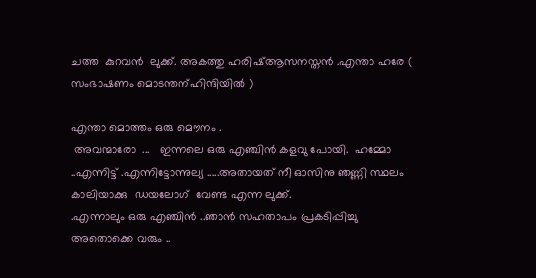ചത്ത  കുറവന്‍  ലുക്ക്. അകത്തു ഹരിഷ്ആസനസ്തന്‍ .എന്താ ഹരേ ( സംഭാഷണം മൊടന്തന്ഹിന്ദിയില്‍ )

എന്താ മൊത്തം ഒരു മൌനം .
 അവന്മാരോ  ...   ഇന്നലെ ഒരു എഞ്ചിന്‍ കളവു പോയി.  ഹമ്മോ ..എന്നിട്ട് .എന്നിട്ടോന്നുല്യ .....അതായത് നീ ഓസിനു ഞണ്ണി സ്ഥലം കാലിയാക്കു  ഡയലോഗ് ‌ വേണ്ട എന്ന ലുക്ക്‌.
.എന്നാലും ഒരു എഞ്ചിന്‍ ..ഞാന്‍ സഹതാപം പ്രകടിപ്പിച്ചു
അതൊക്കെ വരും ..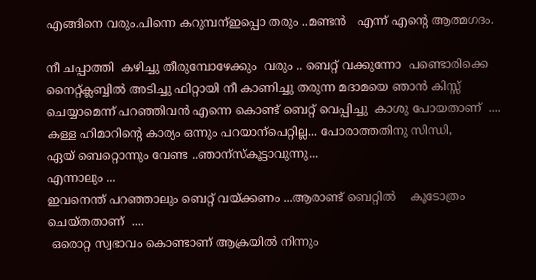എങ്ങിനെ വരും.പിന്നെ കറുമ്പന്ഇപ്പൊ തരും ..മണ്ടന്‍   എന്ന് എന്റെ ആത്മഗദം.

നീ ചപ്പാത്തി  കഴിച്ചു തീരുമ്പോഴേക്കും  വരും .. ബെറ്റ് വക്കുന്നോ  പണ്ടൊരിക്കെ നൈറ്റ്ക്ലബ്ബില്‍ അടിച്ചു ഫിറ്റായി നീ കാണിച്ചു തരുന്ന മദാമയെ ഞാന്‍ കിസ്സ് ചെയ്യാമെന്ന് പറഞ്ഞിവന്‍ എന്നെ കൊണ്ട് ബെറ്റ് വെപ്പിച്ചു  കാശു പോയതാണ്  ....
കള്ള ഹിമാറിന്റെ കാര്യം ഒന്നും പറയാന്പെറ്റില്ല... പോരാത്തതിനു സിന്ധി,
ഏയ്‌ ബെറ്റൊന്നും വേണ്ട ..ഞാന്സ്കൂട്ടാവുന്നു...
എന്നാലും ...
ഇവനെന്ത് പറഞ്ഞാലും ബെറ്റ് വയ്ക്കണം ...ആരാണ്ട് ബെറ്റില്‍    കൂടോത്രം ചെയ്തതാണ്  ....
 ഒരൊറ്റ സ്വഭാവം കൊണ്ടാണ് ആക്രയില്‍ നിന്നും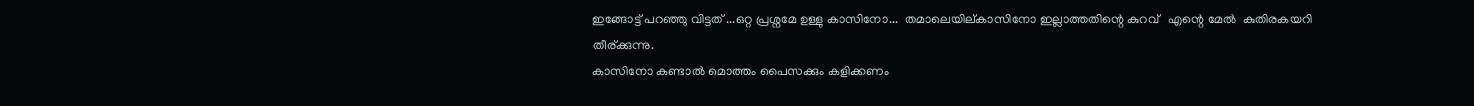ഇങ്ങോട്ട് പറഞ്ഞു വിട്ടത് ...ഒറ്റ പ്രശ്നമേ ഉള്ളു കാസിനോ...  തമാലെയില്കാസിനോ ഇല്ലാത്തതിന്റെ കുറവ്   എന്റെ മേല്‍  കുതിരകയറി    തീര്ക്കുന്നു.
കാസിനോ കണ്ടാല്‍ മൊത്തം പൈസക്കും കളിക്കണം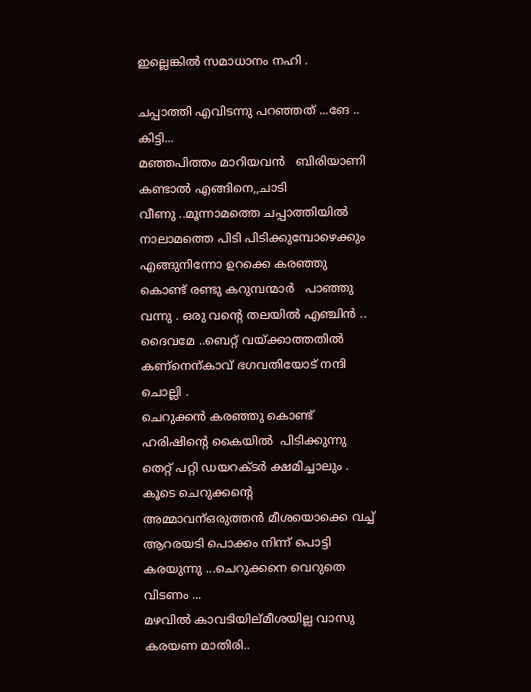ഇല്ലെങ്കില്‍ സമാധാനം നഹി .

ചപ്പാത്തി എവിടന്നു പറഞ്ഞത് ...ങേ .. കിട്ടി...
മഞ്ഞപിത്തം മാറിയവന്‍   ബിരിയാണി കണ്ടാല്‍ എങ്ങിനെ,,ചാടി
വീണു ..മൂന്നാമത്തെ ചപ്പാത്തിയില്‍ നാലാമത്തെ പിടി പിടിക്കുമ്പോഴെക്കും എങ്ങുനിന്നോ ഉറക്കെ കരഞ്ഞു കൊണ്ട് രണ്ടു കറുമ്പന്മാര്‍   പാഞ്ഞു വന്നു . ഒരു വന്റെ തലയില്‍ എഞ്ചിന്‍ ..
ദൈവമേ ..ബെറ്റ് വയ്ക്കാത്തതില്‍  കണ്നെന്കാവ് ഭഗവതിയോട് നന്ദി ചൊല്ലി .
ചെറുക്കന്‍ കരഞ്ഞു കൊണ്ട് ഹരിഷിന്റെ കൈയില്‍ ‍ പിടിക്കുന്നു
തെറ്റ് പറ്റി ഡയറക്ടര്‍ ക്ഷമിച്ചാലും .
കൂടെ ചെറുക്കന്റെ    അമ്മാവന്ഒരുത്തന്‍ മീശയൊക്കെ വച്ച് ആറരയടി പൊക്കം നിന്ന് പൊട്ടി കരയുന്നു ...ചെറുക്കനെ വെറുതെ വിടണം ...
മഴവില്‍ കാവടിയില്മീശയില്ല വാസു കരയണ മാതിരി..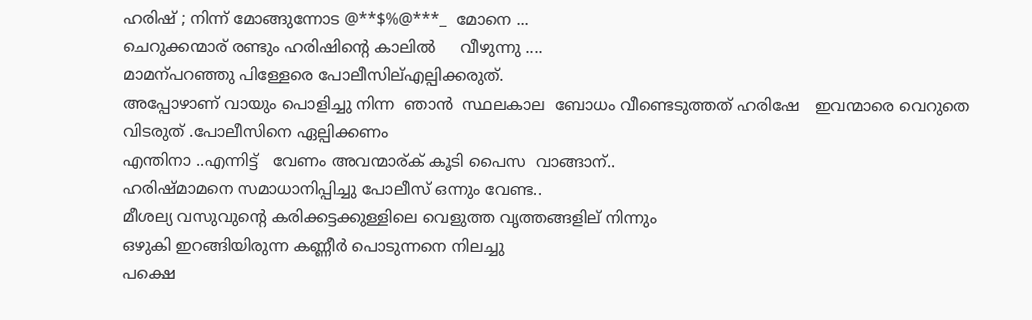ഹരിഷ്‌ ; നിന്ന് മോങ്ങുന്നോട @**$%@***_  മോനെ ...
ചെറുക്കന്മാര് രണ്ടും ഹരിഷിന്റെ കാലില്‍     വീഴുന്നു ....
മാമന്പറഞ്ഞു പിള്ളേരെ പോലീസില്എല്പിക്കരുത്.
അപ്പോഴാണ് വായും പൊളിച്ചു നിന്ന  ഞാന്‍  സ്ഥലകാല  ബോധം വീണ്ടെടുത്തത് ഹരിഷേ   ഇവന്മാരെ വെറുതെ വിടരുത് .പോലീസിനെ ഏല്പിക്കണം
എന്തിനാ ..എന്നിട്ട്   വേണം അവന്മാര്ക് കൂടി പൈസ  വാങ്ങാന്..
ഹരിഷ്മാമനെ സമാധാനിപ്പിച്ചു പോലീസ് ഒന്നും വേണ്ട..
മീശല്യ വസുവുന്റെ കരിക്കട്ടക്കുള്ളിലെ വെളുത്ത വൃത്തങ്ങളില് നിന്നും
ഒഴുകി ഇറങ്ങിയിരുന്ന കണ്ണീര്‍ പൊടുന്നനെ നിലച്ചു
പക്ഷെ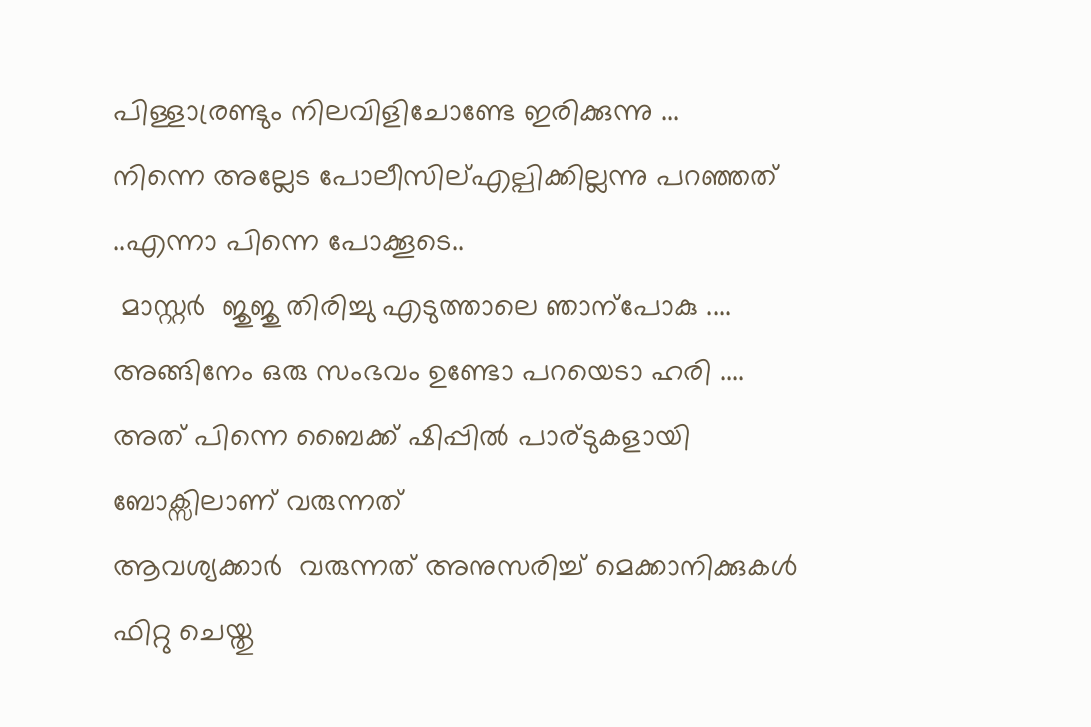പിള്ളാര്രണ്ടും നിലവിളിചോണ്ടേ ഇരിക്കുന്നു ...
നിന്നെ അല്ലേട പോലീസില്എല്പിക്കില്ലന്നു പറഞ്ഞത് ..എന്നാ പിന്നെ പോക്കൂടെ..
 മാസ്റ്റര്‍  ജുജു തിരിച്ചു എടുത്താലെ ഞാന്പോകു ....
അങ്ങിനേം ഒരു സംഭവം ഉണ്ടോ പറയെടാ ഹരി ....
അത് പിന്നെ ബൈക്ക് ഷിപ്പില്‍ പാര്ടുകളായി ബോക്സിലാണ് വരുന്നത്
ആവശ്യക്കാര്‍  വരുന്നത് അനുസരിച്ച് മെക്കാനിക്കുകള്‍ ഫിറ്റു ചെയ്തു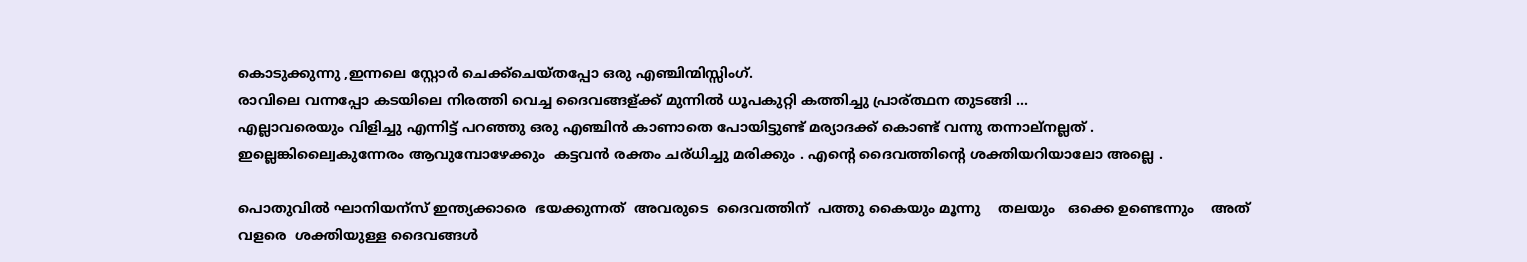കൊടുക്കുന്നു ,ഇന്നലെ സ്റ്റോര്‍‍ ചെക്ക്ചെയ്തപ്പോ ഒരു എഞ്ചിന്മിസ്സിംഗ്‌.
രാവിലെ വന്നപ്പോ കടയിലെ നിരത്തി വെച്ച ദൈവങ്ങള്ക്ക് മുന്നില്‍ ധൂപകുറ്റി കത്തിച്ചു പ്രാര്ത്ഥന തുടങ്ങി ...
എല്ലാവരെയും വിളിച്ചു എന്നിട്ട് പറഞ്ഞു ഒരു എഞ്ചിന്‍ കാണാതെ പോയിട്ടുണ്ട് മര്യാദക്ക് കൊണ്ട് വന്നു തന്നാല്നല്ലത് .
ഇല്ലെങ്കില്വൈകുന്നേരം ആവുമ്പോഴേക്കും  കട്ടവന്‍ രക്തം ചര്ധിച്ചു മരിക്കും . എന്റെ ദൈവത്തിന്റെ ശക്തിയറിയാലോ അല്ലെ .

പൊതുവില്‍ ഘാനിയന്സ് ഇന്ത്യക്കാരെ  ഭയക്കുന്നത്  അവരുടെ  ദൈവത്തിന്  പത്തു കൈയും മൂന്നു    തലയും   ഒക്കെ ഉണ്ടെന്നും    അത് വളരെ  ശക്തിയുള്ള ദൈവങ്ങള്‍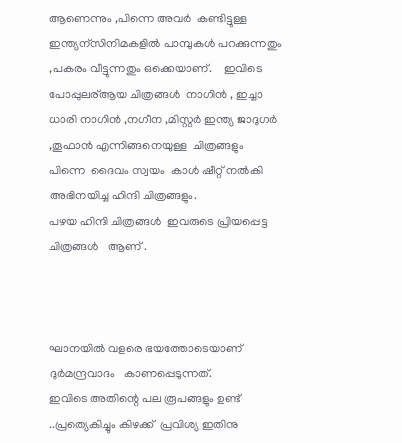ആണെന്നും ,പിന്നെ അവര്‍  കണ്ടിട്ടുള്ള ഇന്ത്യന്സിനിമകളില്‍ പാമ്പുകള്‍ പറക്കുന്നതും ,പകരം വീട്ടുന്നതും ഒക്കെയാണ്.    ഇവിടെ പോപ്പുലര്ആയ ചിത്രങ്ങള്‍  നാഗിന്‍ , ഇച്ചാ ധാരി നാഗിന്‍ ,നഗീന ,മിസ്റ്റര്‍ ഇന്ത്യ ജാദുഗര്‍ ,തൂഫാന്‍ എന്നിങ്ങനെയുള്ള  ചിത്രങ്ങളും  പിന്നെ  ദൈവം സ്വയം  കാള്‍ ഷീറ്റ് നല്‍കി അഭിനയിച്ച ഹിന്ദി ചിത്രങ്ങളും.
പഴയ ഹിന്ദി ചിത്രങ്ങള്‍  ഇവരുടെ പ്രിയപ്പെട്ട ചിത്രങ്ങള്‍   ആണ് .



ഘാനയില്‍ വളരെ ഭയത്തോടെയാണ് ദുര്‍മന്ദ്രവാദം   കാണപ്പെടുന്നത്.
ഇവിടെ അതിന്റെ പല രൂപങ്ങളും ഉണ്ട്   ..പ്രത്യെകിച്ചും കിഴക്ക്  പ്രവിശ്യ ഇതിനു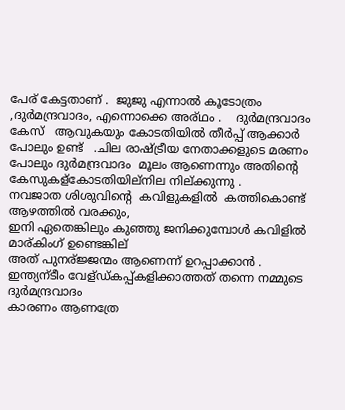പേര് കേട്ടതാണ് .  ജുജു എന്നാല്‍ കൂടോത്രം ,ദുര്‍മന്ദ്രവാദം, എന്നൊക്കെ അര്ഥം .    ദുര്‍മന്ദ്രവാദം  കേസ്   ആവുകയും കോടതിയില്‍ തീര്‍പ്പ് ആക്കാര്‍ പോലും ഉണ്ട്   .ചില രാഷ്ട്രീയ നേതാക്കളുടെ മരണം പോലും ദുര്‍മന്ദ്രവാദം  മൂലം ആണെന്നും അതിന്റെ കേസുകള്കോടതിയില്നില നില്ക്കുന്നു .
നവജാത ശിശുവിന്റെ  കവിളുകളില്‍  കത്തികൊണ്ട് ആഴത്തില്‍ വരക്കും,
ഇനി ഏതെങ്കിലും കുഞ്ഞു ജനിക്കുമ്പോള്‍ കവിളില്‍ മാര്കിംഗ് ഉണ്ടെങ്കില്
അത് പുനര്ജ്ജന്മം ആണെന്ന് ഉറപ്പാക്കാന്‍ .
ഇന്ത്യന്ടീം വേള്ഡ്കപ്പ്കളിക്കാത്തത് തന്നെ നമ്മുടെ  ദുര്‍മന്ദ്രവാദം
കാരണം ആണത്രേ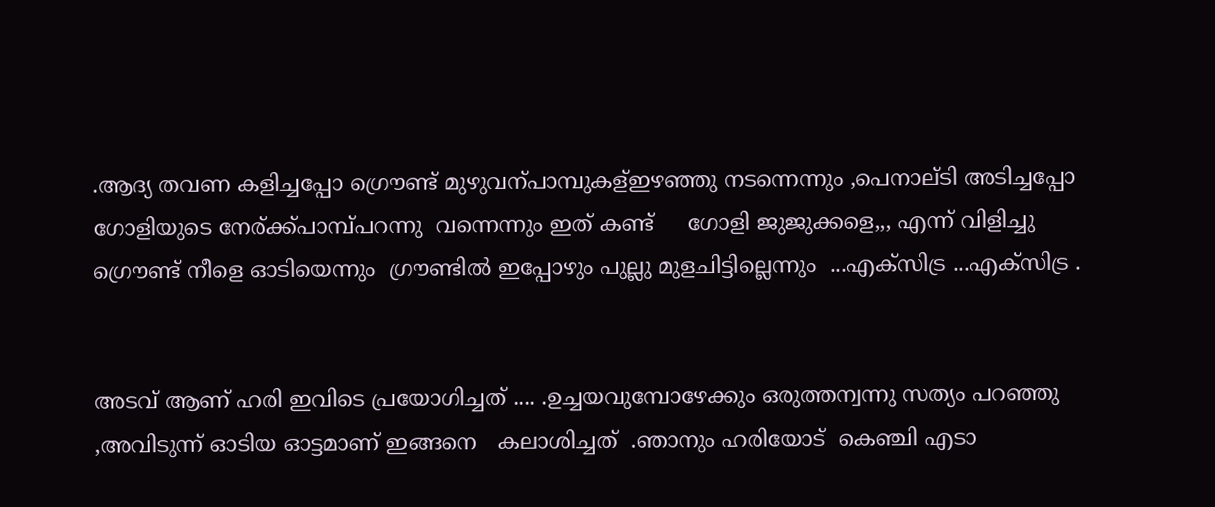.ആദ്യ തവണ കളിച്ചപ്പോ ഗ്രൌണ്ട് മുഴുവന്പാമ്പുകള്ഇഴഞ്ഞു നടന്നെന്നും ,പെനാല്ടി അടിച്ചപ്പോ ഗോളിയുടെ നേര്ക്ക്പാമ്പ്പറന്നു  വന്നെന്നും ഇത് കണ്ട്     ഗോളി ജുജുക്കളെ,,, എന്ന് വിളിച്ചു ഗ്രൌണ്ട് നീളെ ഓടിയെന്നും  ഗ്രൗണ്ടില്‍ ഇപ്പോഴും പുല്ലു മുളചിട്ടില്ലെന്നും  ...എക്സിട്ര ...എക്സിട്ര .


അടവ് ആണ് ഹരി ഇവിടെ പ്രയോഗിച്ചത് .... .ഉച്ചയവുമ്പോഴേക്കും ഒരുത്തന്വന്നു സത്യം പറഞ്ഞു  ,അവിടുന്ന് ഓടിയ ഓട്ടമാണ് ഇങ്ങനെ   കലാശിച്ചത്  .ഞാനും ഹരിയോട്  കെഞ്ചി എടാ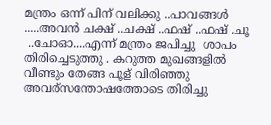മന്ത്രം ഒന്ന് പിന് വലിക്കു ..പാവങ്ങള്‍ .....അവന്‍ ചക്ഷ് ..ചക്ഷ് ..ഫഷ് ..ഫഷ് .ചൂ
 ..ചോഓ....എന്ന് മന്ത്രം ജപിച്ചു  ശാപം  തിരിച്ചെടുത്തു . കറുത്ത മുഖങ്ങളില്‍ വീണ്ടും തേങ്ങ പൂള് വിരിഞ്ഞു  അവര്സന്തോഷത്തോടെ തിരിച്ചു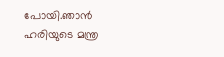പോയി.ഞാന്‍ ഹരിയുടെ മന്ത്ര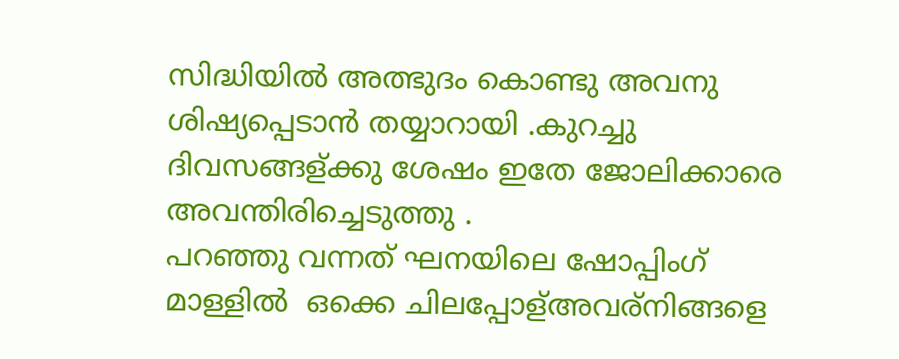സിദ്ധിയില്‍ അത്ഭുദം കൊണ്ടു അവനു ശിഷ്യപ്പെടാന്‍ തയ്യാറായി .കുറച്ചു ദിവസങ്ങള്ക്കു ശേഷം ഇതേ ജോലിക്കാരെ അവന്തിരിച്ചെടുത്തു .
പറഞ്ഞു വന്നത് ഘനയിലെ ഷോപ്പിംഗ്‌ മാള്ളില്‍ ‍ ഒക്കെ ചിലപ്പോള്അവര്നിങ്ങളെ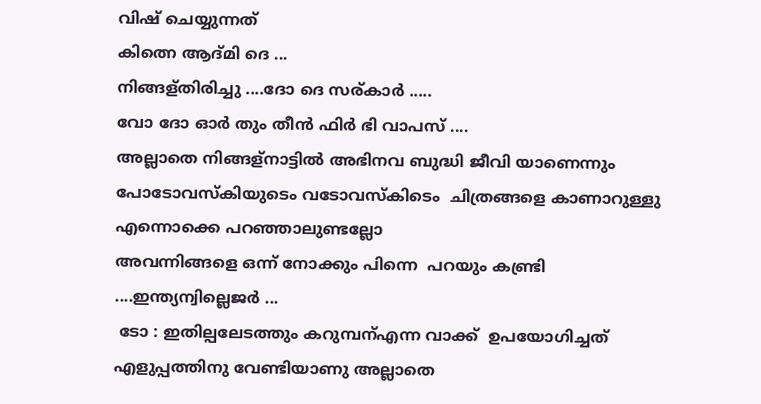വിഷ് ചെയ്യുന്നത്
കിത്നെ ആദ്മി ദെ ...
നിങ്ങള്തിരിച്ചു ....ദോ ദെ സര്കാര്‍ .....
വോ ദോ ഓര്‍ തും തീന്‍ ഫിര്‍ ഭി വാപസ് ....
അല്ലാതെ നിങ്ങള്നാട്ടില്‍ അഭിനവ ബുദ്ധി ജീവി യാണെന്നും പോടോവസ്കിയുടെം വടോവസ്കിടെം  ചിത്രങ്ങളെ കാണാറുള്ളു എന്നൊക്കെ പറഞ്ഞാലുണ്ടല്ലോ
അവന്നിങ്ങളെ ഒന്ന് നോക്കും പിന്നെ  പറയും കണ്ട്രി ....ഇന്ത്യന്വില്ലെജര്‍ ...
 ടോ : ഇതില്പലേടത്തും കറുമ്പന്എന്ന വാക്ക്  ഉപയോഗിച്ചത്  എളുപ്പത്തിനു വേണ്ടിയാണു അല്ലാതെ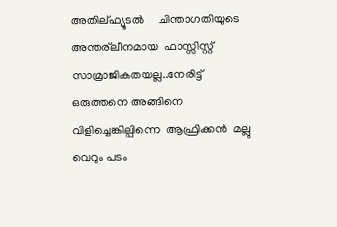അതില്ഫ്യൂടല്‍     ചിന്താഗതിയുടെ  അന്തര്ലീനമായ  ഫാസ്സിസ്റ്റ്    സാമ്രാജികതയല്ല..നേരിട്ട് ഒരുത്തനെ അങ്ങിനെ വിളിച്ചെങ്കില്പിന്നെ  ആഫ്രിക്കന്‍  മല്ലു    വെറും പടം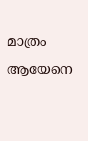മാത്രം ആയേനെ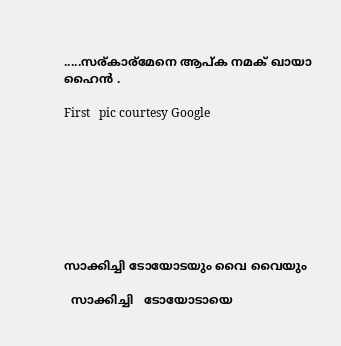.....സര്കാര്മേനെ ആപ്ക നമക് ഖായാ ഹൈന്‍ .

First   pic courtesy Google








സാക്കിച്ചി ടോയോടയും വൈ വൈയും

  സാക്കിച്ചി   ടോയോടായെ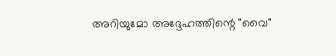അറിയുമോ അദ്ദേഹത്തിന്റെ "വൈ"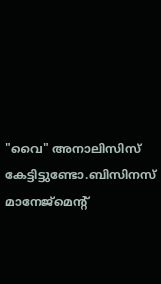"വൈ" അനാലിസിസ് കേട്ടിട്ടുണ്ടോ.ബിസിനസ് മാനേജ്‍മെന്റ്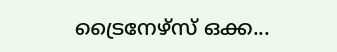ട്രൈനേഴ്‌സ് ഒക്ക...